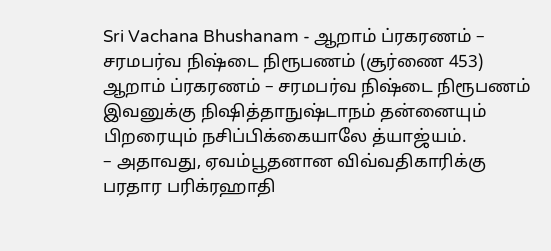Sri Vachana Bhushanam - ஆறாம் ப்ரகரணம் – சரமபர்வ நிஷ்டை நிரூபணம் (சூர்ணை 453)
ஆறாம் ப்ரகரணம் – சரமபர்வ நிஷ்டை நிரூபணம்
இவனுக்கு நிஷித்தாநுஷ்டாநம் தன்னையும் பிறரையும் நசிப்பிக்கையாலே த்யாஜ்யம்.
– அதாவது, ஏவம்பூதனான விவ்வதிகாரிக்கு பரதார பரிக்ரஹாதி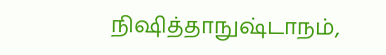நிஷித்தாநுஷ்டாநம்,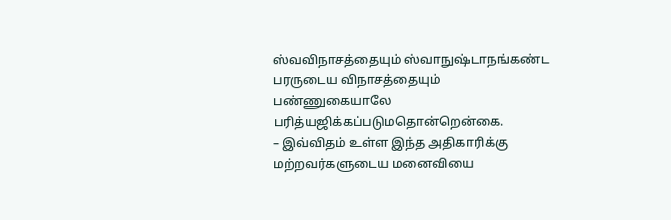ஸ்வவிநாசத்தையும் ஸ்வாநுஷ்டாநங்கண்ட பரருடைய விநாசத்தையும் பண்ணுகையாலே பரித்யஜிக்கப்படுமதொன்றென்கை.
– இவ்விதம் உள்ள இந்த அதிகாரிக்கு மற்றவர்களுடைய மனைவியை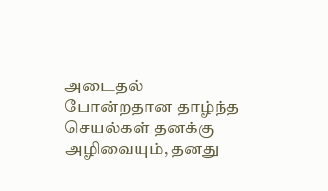அடைதல் போன்றதான தாழ்ந்த செயல்கள் தனக்கு அழிவையும், தனது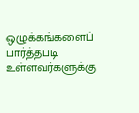ஒழுக்கங்களைப் பார்த்தபடி உள்ளவர்களுக்கு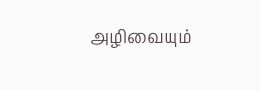அழிவையும்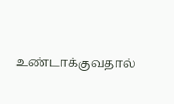உண்டாக்குவதால்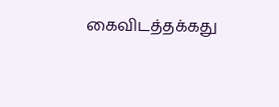கைவிடத்தக்கது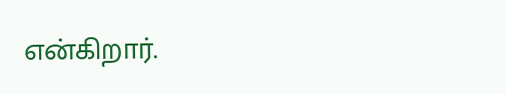என்கிறார்.